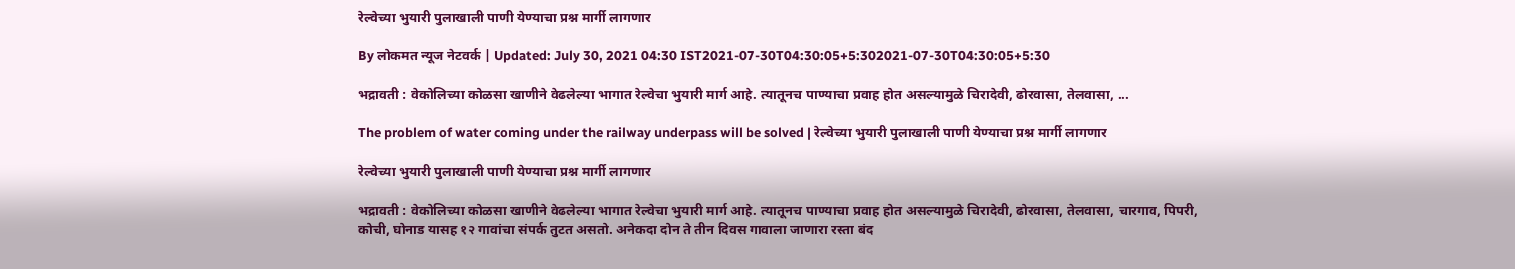रेल्वेच्या भुयारी पुलाखाली पाणी येण्याचा प्रश्न मार्गी लागणार

By लोकमत न्यूज नेटवर्क | Updated: July 30, 2021 04:30 IST2021-07-30T04:30:05+5:302021-07-30T04:30:05+5:30

भद्रावती : वेकोलिच्या कोळसा खाणीने वेढलेल्या भागात रेल्वेचा भुयारी मार्ग आहे. त्यातूनच पाण्याचा प्रवाह होत असल्यामुळे चिरादेवी, ढोरवासा, तेलवासा, ...

The problem of water coming under the railway underpass will be solved | रेल्वेच्या भुयारी पुलाखाली पाणी येण्याचा प्रश्न मार्गी लागणार

रेल्वेच्या भुयारी पुलाखाली पाणी येण्याचा प्रश्न मार्गी लागणार

भद्रावती : वेकोलिच्या कोळसा खाणीने वेढलेल्या भागात रेल्वेचा भुयारी मार्ग आहे. त्यातूनच पाण्याचा प्रवाह होत असल्यामुळे चिरादेवी, ढोरवासा, तेलवासा, चारगाव, पिपरी, कोची, घोनाड यासह १२ गावांचा संपर्क तुटत असतो. अनेकदा दोन ते तीन दिवस गावाला जाणारा रस्ता बंद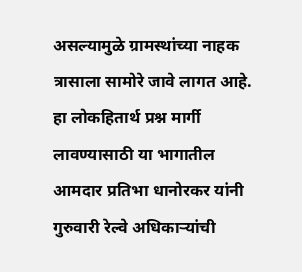असल्यामुळे ग्रामस्थांच्या नाहक त्रासाला सामोरे जावे लागत आहे. हा लोकहितार्थ प्रश्न मार्गी लावण्यासाठी या भागातील आमदार प्रतिभा धानोरकर यांनी गुरुवारी रेल्वे अधिकाऱ्यांची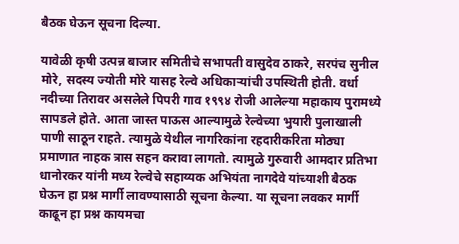बैठक घेऊन सूचना दिल्या.

यावेळी कृषी उत्पन्न बाजार समितीचे सभापती वासुदेव ठाकरे, सरपंच सुनील मोरे, सदस्य ज्योती मोरे यासह रेल्वे अधिकाऱ्यांची उपस्थिती होती. वर्धा नदीच्या तिरावर असलेले पिपरी गाव १९९४ रोजी आलेल्या महाकाय पुरामध्ये सापडले होते. आता जास्त पाऊस आल्यामुळे रेल्वेच्या भुयारी पुलाखाली पाणी साठून राहते. त्यामुळे येथील नागरिकांना रहदारीकरिता मोठ्या प्रमाणात नाहक त्रास सहन करावा लागतो. त्यामुळे गुरुवारी आमदार प्रतिभा धानोरकर यांनी मध्य रेल्वेचे सहाय्यक अभियंता नागदेवे यांच्याशी बैठक घेऊन हा प्रश्न मार्गी लावण्यासाठी सूचना केल्या. या सूचना लवकर मार्गी काढून हा प्रश्न कायमचा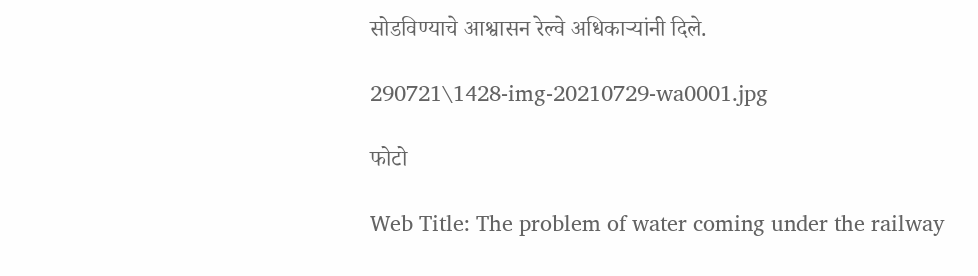सोडविण्याचे आश्वासन रेल्वे अधिकाऱ्यांनी दिले.

290721\1428-img-20210729-wa0001.jpg

फोटो

Web Title: The problem of water coming under the railway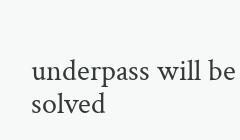underpass will be solved